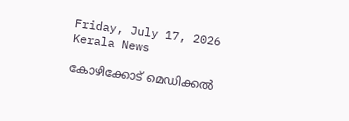Friday, July 17, 2026
Kerala News

കോഴിക്കോട് മെഡിക്കല്‍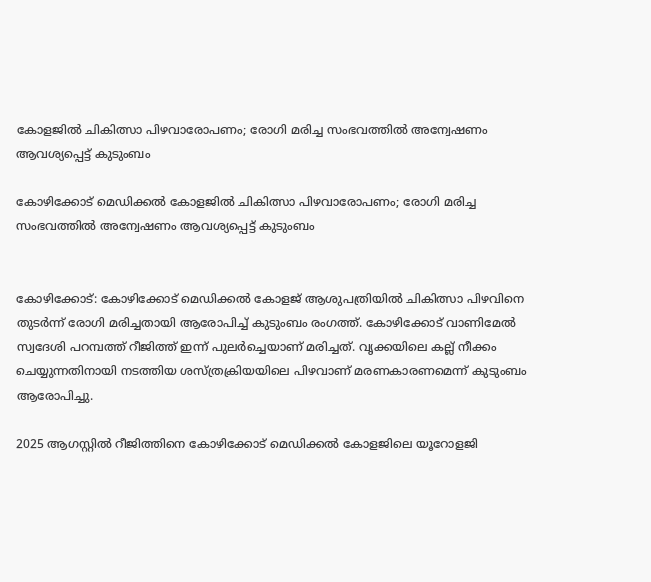കോളജില്‍ ചികിത്സാ പിഴവാരോപണം; രോഗി മരിച്ച സംഭവത്തില്‍ അന്വേഷണം ആവശ്യപ്പെട്ട് കുടുംബം

കോഴിക്കോട് മെഡിക്കല്‍ കോളജില്‍ ചികിത്സാ പിഴവാരോപണം; രോഗി മരിച്ച സംഭവത്തില്‍ അന്വേഷണം ആവശ്യപ്പെട്ട് കുടുംബം


കോഴിക്കോട്: കോഴിക്കോട് മെഡിക്കല്‍ കോളജ് ആശുപത്രിയില്‍ ചികിത്സാ പിഴവിനെ തുടര്‍ന്ന് രോഗി മരിച്ചതായി ആരോപിച്ച് കുടുംബം രംഗത്ത്. കോഴിക്കോട് വാണിമേല്‍ സ്വദേശി പറമ്പത്ത് റീജിത്ത് ഇന്ന് പുലര്‍ച്ചെയാണ് മരിച്ചത്. വൃക്കയിലെ കല്ല് നീക്കം ചെയ്യുന്നതിനായി നടത്തിയ ശസ്ത്രക്രിയയിലെ പിഴവാണ് മരണകാരണമെന്ന് കുടുംബം ആരോപിച്ചു.

2025 ആഗസ്റ്റില്‍ റീജിത്തിനെ കോഴിക്കോട് മെഡിക്കല്‍ കോളജിലെ യൂറോളജി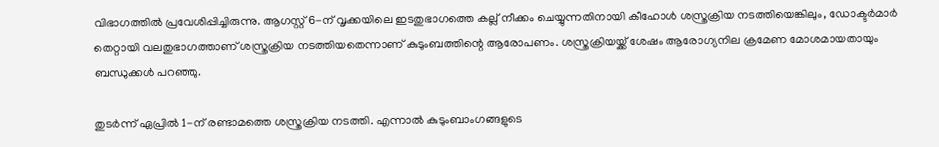വിഭാഗത്തില്‍ പ്രവേശിപ്പിച്ചിരുന്നു. ആഗസ്റ്റ് 6-ന് വൃക്കയിലെ ഇടതുഭാഗത്തെ കല്ല് നീക്കം ചെയ്യുന്നതിനായി കീഹോള്‍ ശസ്ത്രക്രിയ നടത്തിയെങ്കിലും, ഡോക്ടര്‍മാര്‍ തെറ്റായി വലതുഭാഗത്താണ് ശസ്ത്രക്രിയ നടത്തിയതെന്നാണ് കുടുംബത്തിന്റെ ആരോപണം. ശസ്ത്രക്രിയയ്ക്ക് ശേഷം ആരോഗ്യനില ക്രമേണ മോശമായതായും ബന്ധുക്കള്‍ പറഞ്ഞു.

തുടര്‍ന്ന് ഏപ്രില്‍ 1-ന് രണ്ടാമത്തെ ശസ്ത്രക്രിയ നടത്തി. എന്നാല്‍ കുടുംബാംഗങ്ങളുടെ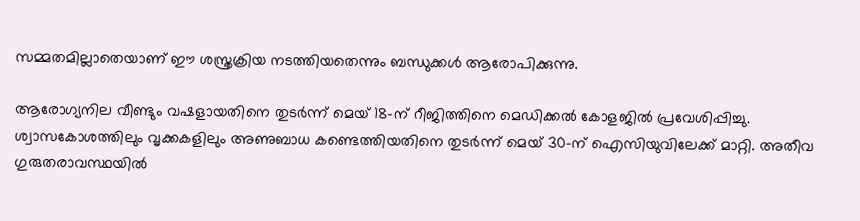സമ്മതമില്ലാതെയാണ് ഈ ശസ്ത്രക്രിയ നടത്തിയതെന്നും ബന്ധുക്കള്‍ ആരോപിക്കുന്നു.

ആരോഗ്യനില വീണ്ടും വഷളായതിനെ തുടര്‍ന്ന് മെയ് 18-ന് റീജിത്തിനെ മെഡിക്കല്‍ കോളജില്‍ പ്രവേശിപ്പിച്ചു. ശ്വാസകോശത്തിലും വൃക്കകളിലും അണുബാധ കണ്ടെത്തിയതിനെ തുടര്‍ന്ന് മെയ് 30-ന് ഐസിയുവിലേക്ക് മാറ്റി. അതീവ ഗുരുതരാവസ്ഥയില്‍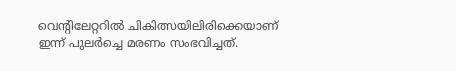വെന്റിലേറ്ററില്‍ ചികിത്സയിലിരിക്കെയാണ് ഇന്ന് പുലര്‍ച്ചെ മരണം സംഭവിച്ചത്.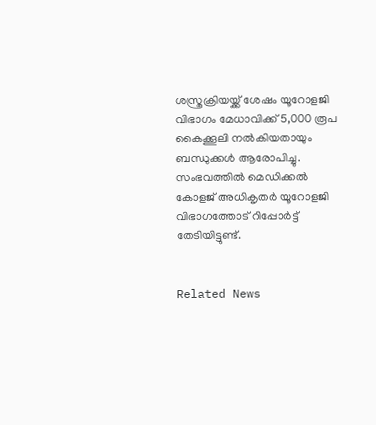ശസ്ത്രക്രിയയ്ക്ക് ശേഷം യൂറോളജി വിഭാഗം മേധാവിക്ക് 5,000 രൂപ കൈക്കൂലി നല്‍കിയതായും ബന്ധുക്കള്‍ ആരോപിച്ചു. സംഭവത്തില്‍ മെഡിക്കല്‍ കോളജ് അധികൃതര്‍ യൂറോളജി വിഭാഗത്തോട് റിപ്പോര്‍ട്ട് തേടിയിട്ടുണ്ട്.


Related News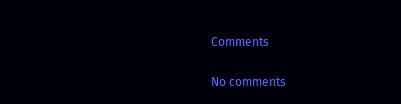Comments

No comments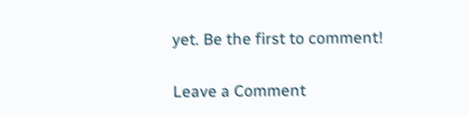yet. Be the first to comment!

Leave a Comment